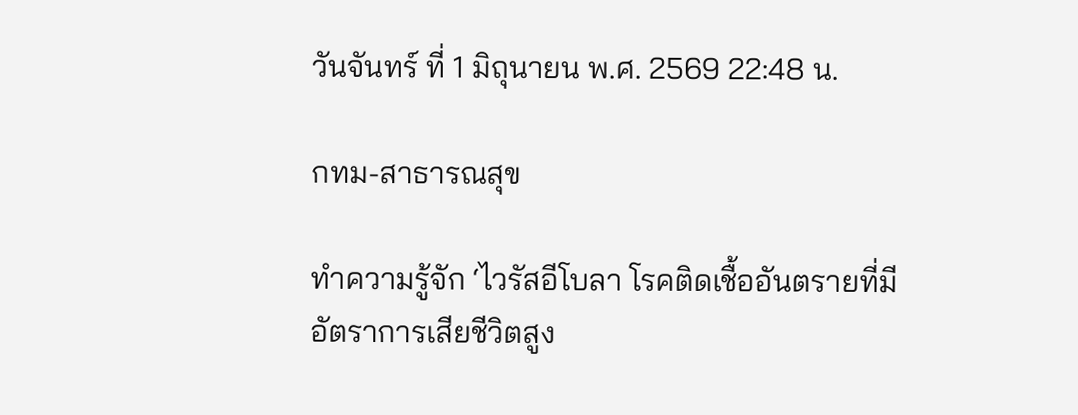วันจันทร์ ที่ 1 มิถุนายน พ.ศ. 2569 22:48 น.

กทม-สาธารณสุข

ทำความรู้จัก ‘ไวรัสอีโบลา โรคติดเชื้ออันตรายที่มีอัตราการเสียชีวิตสูง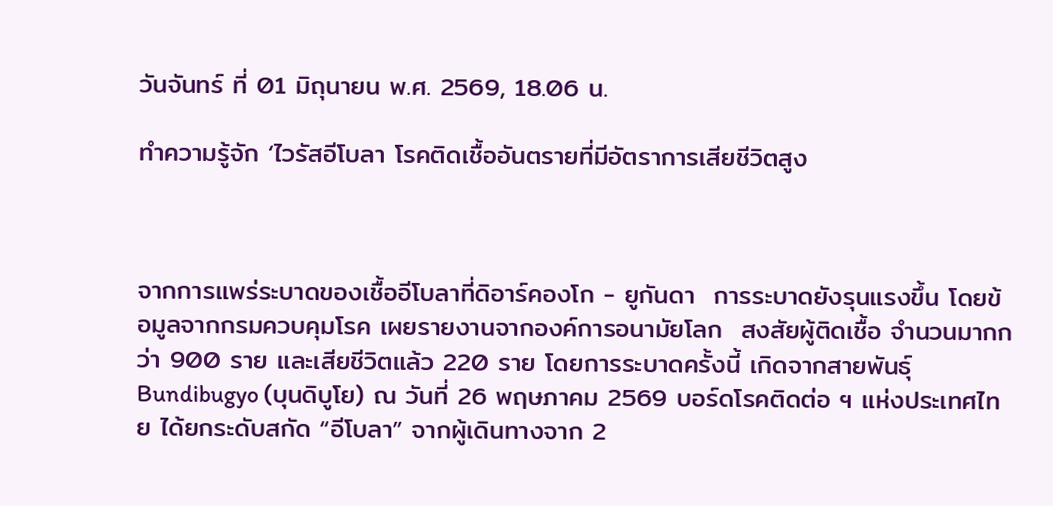วันจันทร์ ที่ 01 มิถุนายน พ.ศ. 2569, 18.06 น.

ทำความรู้จัก ‘ไวรัสอีโบลา โรคติดเชื้ออันตรายที่มีอัตราการเสียชีวิตสูง



จากการแพร่ระบาดของเชื้ออีโบลาที่ดิอาร์คองโก - ยูกันดา  การระบาดยังรุนแรงขึ้น โดยข้อมูลจากกรมควบคุมโรค เผยรายงานจากองค์การอนามัยโลก  สงสัยผู้ติดเชื้อ จำนวนมากกว่า 900 ราย และเสียชีวิตแล้ว 220 ราย โดยการระบาดครั้งนี้ เกิดจากสายพันธุ์ Bundibugyo (บุนดิบูโย) ณ วันที่ 26 พฤษภาคม 2569 บอร์ดโรคติดต่อ ฯ แห่งประเทศไทย ได้ยกระดับสกัด “อีโบลา” จากผู้เดินทางจาก 2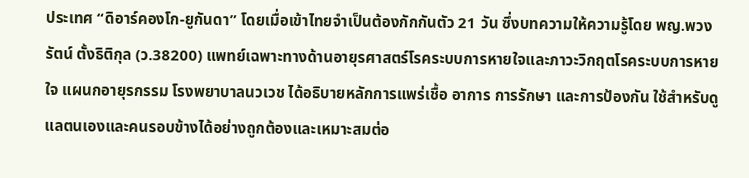ประเทศ “ดิอาร์คองโก-ยูกันดา” โดยเมื่อเข้าไทยจำเป็นต้องกักกันตัว 21 วัน ซึ่งบทความให้ความรู้โดย พญ.พวงรัตน์ ตั้งธิติกุล (ว.38200) แพทย์เฉพาะทางด้านอายุรศาสตร์โรคระบบการหายใจและภาวะวิกฤตโรคระบบการหายใจ แผนกอายุรกรรม โรงพยาบาลนวเวช ได้อธิบายหลักการแพร่เชื้อ อาการ การรักษา และการป้องกัน ใช้สำหรับดูแลตนเองและคนรอบข้างได้อย่างถูกต้องและเหมาะสมต่อ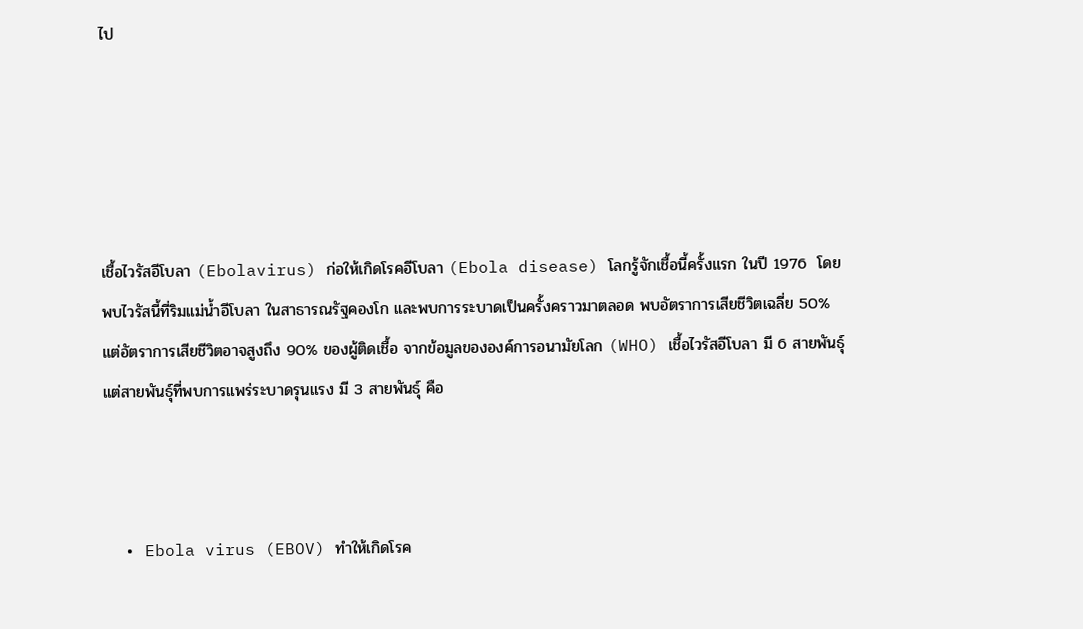ไป





เชื้อไวรัสอีโบลา (Ebolavirus) ก่อให้เกิดโรคอีโบลา (Ebola disease) โลกรู้จักเชื้อนี้ครั้งแรก ในปี 1976  โดยพบไวรัสนี้ที่ริมแม่น้ำอีโบลา ในสาธารณรัฐคองโก และพบการระบาดเป็นครั้งคราวมาตลอด พบอัตราการเสียชีวิตเฉลี่ย 50% แต่อัตราการเสียชีวิตอาจสูงถึง 90% ของผู้ติดเชื้อ จากข้อมูลขององค์การอนามัยโลก (WHO) เชื้อไวรัสอีโบลา มี 6 สายพันธุ์ แต่สายพันธุ์ที่พบการแพร่ระบาดรุนแรง มี 3 สายพันธุ์ คือ



  • Ebola virus (EBOV) ทำให้เกิดโรค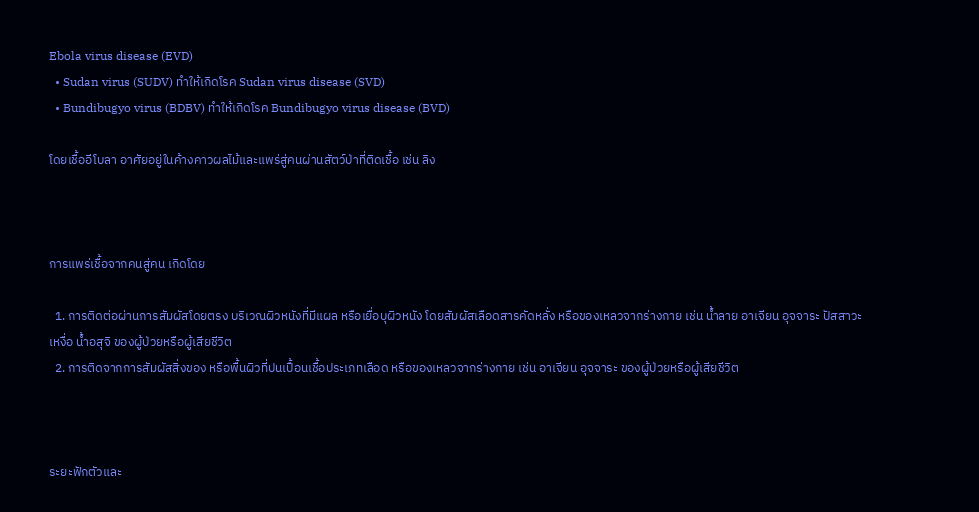Ebola virus disease (EVD)
  • Sudan virus (SUDV) ทำให้เกิดโรค Sudan virus disease (SVD)
  • Bundibugyo virus (BDBV) ทำให้เกิดโรค Bundibugyo virus disease (BVD)

โดยเชื้ออีโบลา อาศัยอยู่ในค้างคาวผลไม้และแพร่สู่คนผ่านสัตว์ป่าที่ติดเชื้อ เช่น ลิง



การแพร่เชื้อจากคนสู่คน เกิดโดย

  1. การติดต่อผ่านการสัมผัสโดยตรง บริเวณผิวหนังที่มีแผล หรือเยื่อบุผิวหนัง โดยสัมผัสเลือดสารคัดหลั่ง หรือของเหลวจากร่างกาย เช่น น้ำลาย อาเจียน อุจจาระ ปัสสาวะ เหงื่อ น้ำอสุจิ ของผู้ป่วยหรือผู้เสียชีวิต
  2. การติดจากการสัมผัสสิ่งของ หรือพื้นผิวที่ปนเปื้อนเชื้อประเภทเลือด หรือของเหลวจากร่างกาย เช่น อาเจียน อุจจาระ ของผู้ป่วยหรือผู้เสียชีวิต



ระยะฟักตัวและ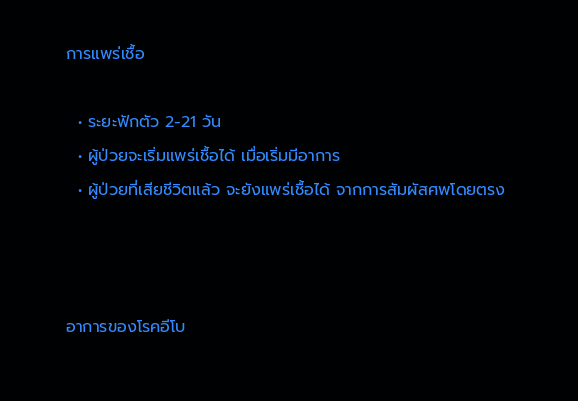การแพร่เชื้อ

  • ระยะฟักตัว 2-21 วัน
  • ผู้ป่วยจะเริ่มแพร่เชื้อได้ เมื่อเริ่มมีอาการ
  • ผู้ป่วยที่เสียชีวิตแล้ว จะยังแพร่เชื้อได้ จากการสัมผัสศพโดยตรง



อาการของโรคอีโบ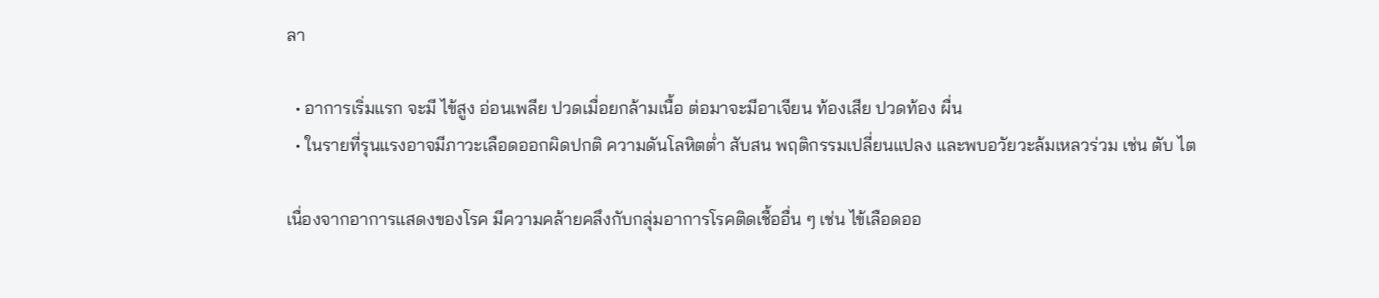ลา

  • อาการเริ่มแรก จะมี ไข้สูง อ่อนเพลีย ปวดเมื่อยกล้ามเนื้อ ต่อมาจะมีอาเจียน ท้องเสีย ปวดท้อง ผื่น
  • ในรายที่รุนแรงอาจมีภาวะเลือดออกผิดปกติ ความดันโลหิตต่ำ สับสน พฤติกรรมเปลี่ยนแปลง และพบอวัยวะล้มเหลวร่วม เช่น ตับ ไต

เนื่องจากอาการแสดงของโรค มีความคล้ายคลึงกับกลุ่มอาการโรคติดเชื้ออื่น ๆ เช่น ไข้เลือดออ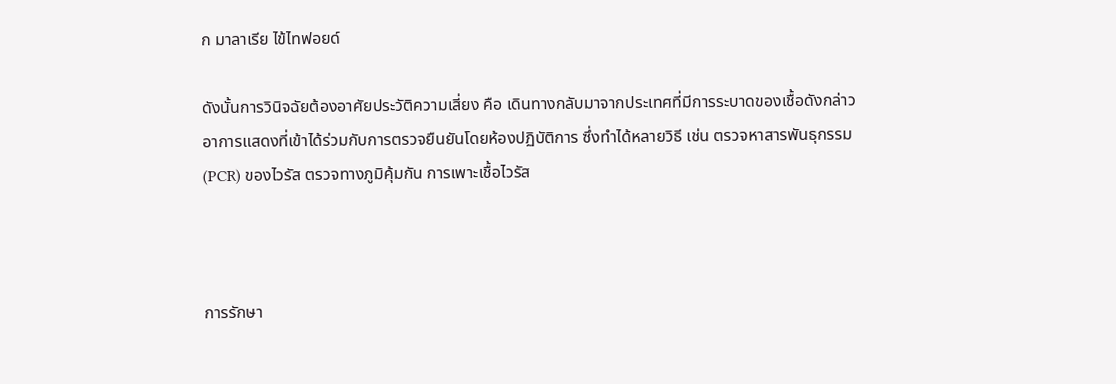ก มาลาเรีย ไข้ไทฟอยด์

ดังนั้นการวินิจฉัยต้องอาศัยประวัติความเสี่ยง คือ เดินทางกลับมาจากประเทศที่มีการระบาดของเชื้อดังกล่าว อาการแสดงที่เข้าได้ร่วมกับการตรวจยืนยันโดยห้องปฏิบัติการ ซึ่งทำได้หลายวิธี เช่น ตรวจหาสารพันธุกรรม (PCR) ของไวรัส ตรวจทางภูมิคุ้มกัน การเพาะเชื้อไวรัส



การรักษา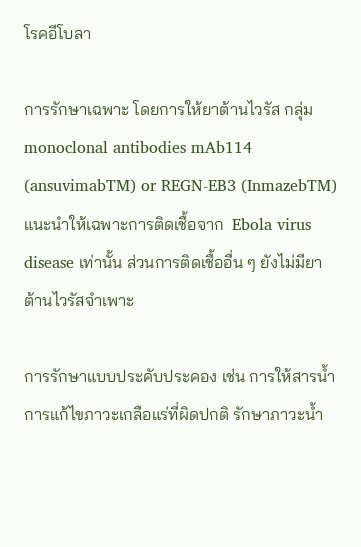โรคอีโบลา

การรักษาเฉพาะ โดยการให้ยาต้านไวรัส กลุ่ม monoclonal antibodies mAb114 (ansuvimabTM) or REGN-EB3 (InmazebTM) แนะนำให้เฉพาะการติดเชื้อจาก  Ebola virus disease เท่านั้น ส่วนการติดเชื้ออื่น ๆ ยังไม่มียาต้านไวรัสจำเพาะ

การรักษาแบบประคับประคอง เช่น การให้สารน้ำ การแก้ไขภาวะเกลือแร่ที่ผิดปกติ รักษาภาวะน้ำ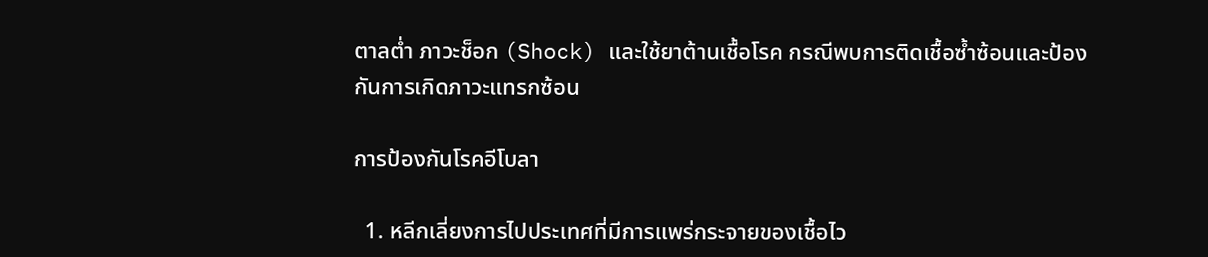ตาลต่ำ ภาวะช็อก (Shock) และใช้ยาต้านเชื้อโรค กรณีพบการติดเชื้อซ้ำซ้อนและป้องกันการเกิดภาวะแทรกซ้อน

การป้องกันโรคอีโบลา

  1. หลีกเลี่ยงการไปประเทศที่มีการแพร่กระจายของเชื้อไว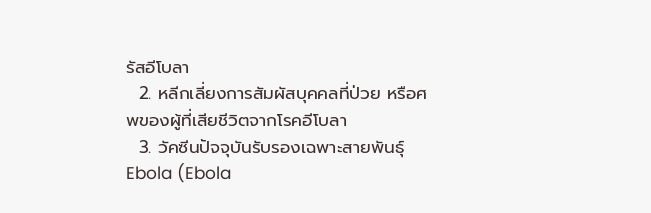รัสอีโบลา
  2. หลีกเลี่ยงการสัมผัสบุคคลที่ป่วย หรือศพของผู้ที่เสียชีวิตจากโรคอีโบลา
  3. วัคซีนปัจจุบันรับรองเฉพาะสายพันธุ์ Ebola (Ebola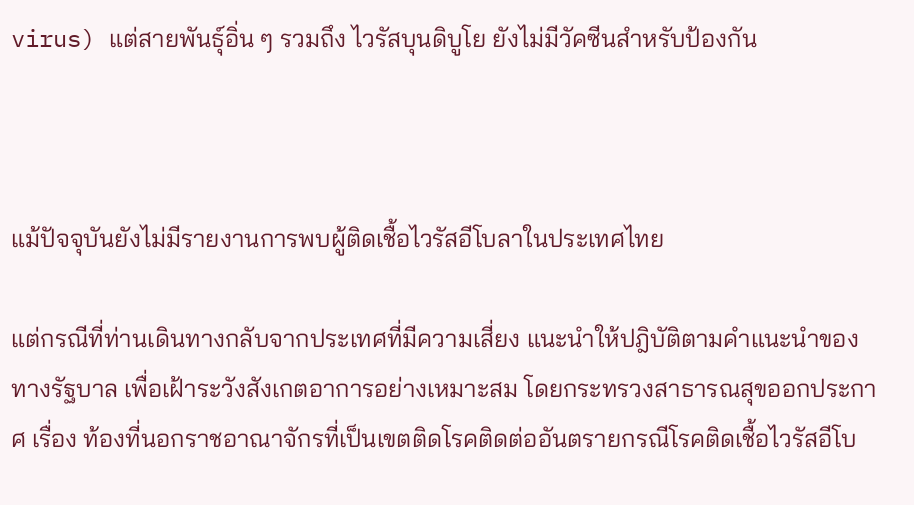virus) แต่สายพันธุ์อิ่น ๆ รวมถึง ไวรัสบุนดิบูโย ยังไม่มีวัคซีนสำหรับป้องกัน



แม้ปัจจุบันยังไม่มีรายงานการพบผู้ติดเชื้อไวรัสอีโบลาในประเทศไทย

แต่กรณีที่ท่านเดินทางกลับจากประเทศที่มีความเสี่ยง แนะนำให้ปฎิบัติตามคำแนะนำของทางรัฐบาล เพื่อเฝ้าระวังสังเกตอาการอย่างเหมาะสม โดยกระทรวงสาธารณสุขออกประกาศ เรื่อง ท้องที่นอกราชอาณาจักรที่เป็นเขตติดโรคติดต่ออันตรายกรณีโรคติดเชื้อไวรัสอีโบ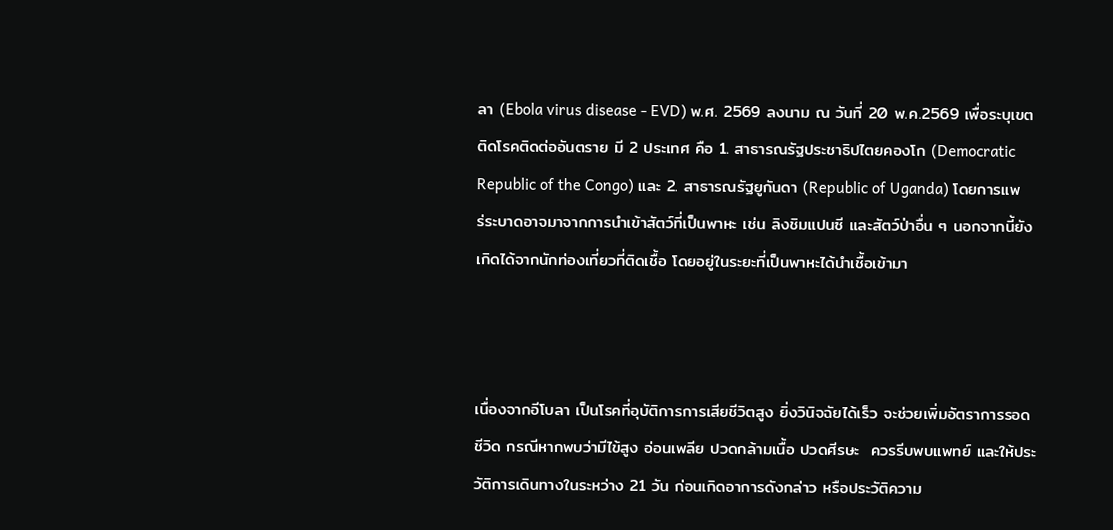ลา (Ebola virus disease - EVD) พ.ศ. 2569 ลงนาม ณ วันที่ 20 พ.ค.2569 เพื่อระบุเขตติดโรคติดต่ออันตราย มี 2 ประเทศ คือ 1. สาธารณรัฐประชาธิปไตยคองโก (Democratic Republic of the Congo) และ 2. สาธารณรัฐยูกันดา (Republic of Uganda) โดยการแพร่ระบาดอาจมาจากการนำเข้าสัตว์ที่เป็นพาหะ เช่น ลิงชิมแปนซี และสัตว์ป่าอื่น ๆ นอกจากนี้ยังเกิดได้จากนักท่องเที่ยวที่ติดเชื้อ โดยอยู่ในระยะที่เป็นพาหะได้นำเชื้อเข้ามา



เนื่องจากอีโบลา เป็นโรคที่อุบัติการการเสียชีวิตสูง ยิ่งวินิจฉัยได้เร็ว จะช่วยเพิ่มอัตราการรอดชีวิด กรณีหากพบว่ามีไข้สูง อ่อนเพลีย ปวดกล้ามเนื้อ ปวดศีรษะ  ควรรีบพบแพทย์ และให้ประวัติการเดินทางในระหว่าง 21 วัน ก่อนเกิดอาการดังกล่าว หรือประวัติความ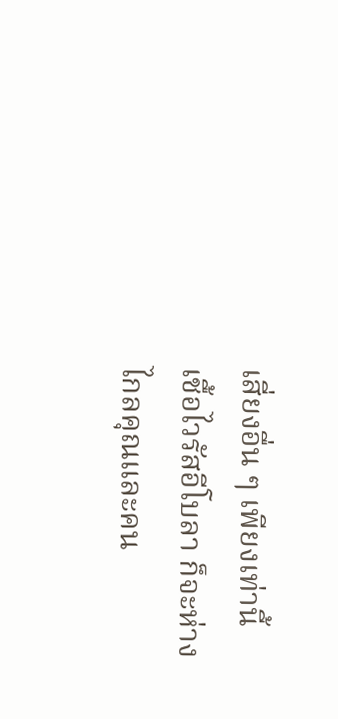เสี่ยงอื่น ๆ เพียงเท่านี้ เชื้อไวรัสอีโบลา ก็จะห่างไกลคุณและคน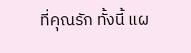ที่คุณรัก ทั้งนี้ แผ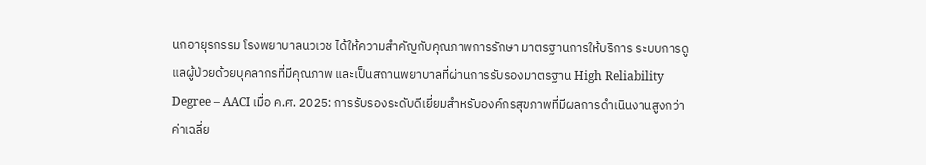นกอายุรกรรม โรงพยาบาลนวเวช ได้ให้ความสำคัญกับคุณภาพการรักษา มาตรฐานการให้บริการ ระบบการดูแลผู้ป่วยด้วยบุคลากรที่มีคุณภาพ และเป็นสถานพยาบาลที่ผ่านการรับรองมาตรฐาน High Reliability Degree – AACI เมื่อ ค.ศ. 2025: การรับรองระดับดีเยี่ยมสำหรับองค์กรสุขภาพที่มีผลการดำเนินงานสูงกว่าค่าเฉลี่ย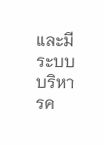และมีระบบบริหารค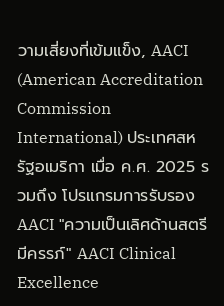วามเสี่ยงที่เข้มแข็ง, AACI (American Accreditation Commission International) ประเทศสหรัฐอเมริกา เมื่อ ค.ศ. 2025 รวมถึง โปรแกรมการรับรอง AACI "ความเป็นเลิศด้านสตรีมีครรภ์" AACI Clinical Excellence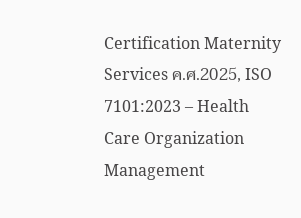Certification Maternity Services ค.ศ.2025, ISO 7101:2023 – Health Care Organization Management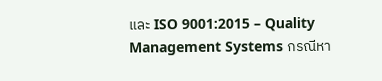และ ISO 9001:2015 – Quality Management Systems กรณีหา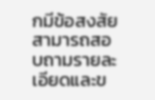กมีข้อสงสัยสามารถสอบถามรายละเอียดและข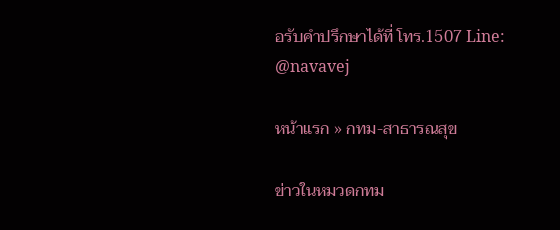อรับคำปรึกษาได้ที่ โทร.1507 Line: @navavej

หน้าแรก » กทม-สาธารณสุข

ข่าวในหมวดกทม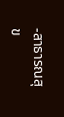-สาธารณสุข